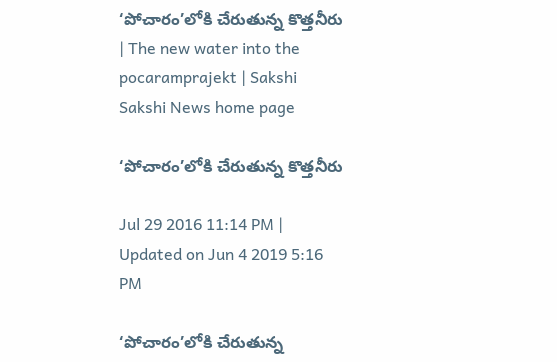‘పోచారం’లోకి చేరుతున్న కొత్తనీరు | The new water into the pocaramprajekt | Sakshi
Sakshi News home page

‘పోచారం’లోకి చేరుతున్న కొత్తనీరు

Jul 29 2016 11:14 PM | Updated on Jun 4 2019 5:16 PM

‘పోచారం’లోకి చేరుతున్న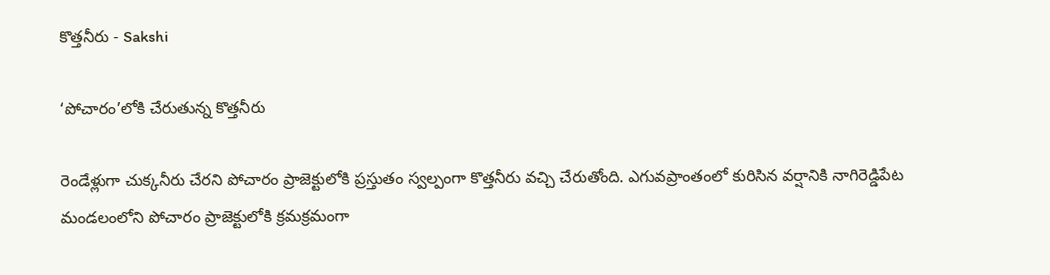కొత్తనీరు - Sakshi

‘పోచారం’లోకి చేరుతున్న కొత్తనీరు

రెండేళ్లుగా చుక్కనీరు చేరని పోచారం ప్రాజెక్టులోకి ప్రస్తుతం స్వల్పంగా కొత్తనీరు వచ్చి చేరుతోంది. ఎగువప్రాంతంలో కురిసిన వర్షానికి నాగిరెడ్డిపేట మండలంలోని పోచారం ప్రాజెక్టులోకి క్రమక్రమంగా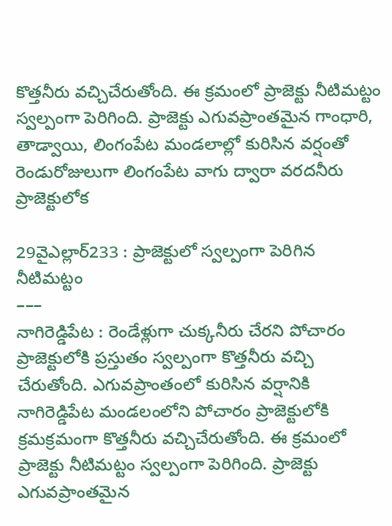కొత్తనీరు వచ్చిచేరుతోంది. ఈ క్రమంలో ప్రాజెక్టు నీటిమట్టం స్వల్పంగా పెరిగింది. ప్రాజెక్టు ఎగువప్రాంతమైన గాంధారి, తాడ్వాయి, లింగంపేట మండలాల్లో కురిసిన వర్షంతో రెండురోజులుగా లింగంపేట వాగు ద్వారా వరదనీరు ప్రాజెక్టులోక

29వైఎల్లార్‌233 : ప్రాజెక్టులో స్వల్పంగా పెరిగిన నీటిమట్టం
–––
నాగిరెడ్డిపేట : రెండేళ్లుగా చుక్కనీరు చేరని పోచారం ప్రాజెక్టులోకి ప్రస్తుతం స్వల్పంగా కొత్తనీరు వచ్చి చేరుతోంది. ఎగువప్రాంతంలో కురిసిన వర్షానికి నాగిరెడ్డిపేట మండలంలోని పోచారం ప్రాజెక్టులోకి క్రమక్రమంగా కొత్తనీరు వచ్చిచేరుతోంది. ఈ క్రమంలో ప్రాజెక్టు నీటిమట్టం స్వల్పంగా పెరిగింది. ప్రాజెక్టు ఎగువప్రాంతమైన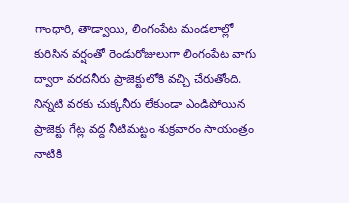గాంధారి, తాడ్వాయి, లింగంపేట మండలాల్లో కురిసిన వర్షంతో రెండురోజులుగా లింగంపేట వాగు ద్వారా వరదనీరు ప్రాజెక్టులోకి వచ్చి చేరుతోంది. నిన్నటి వరకు చుక్కనీరు లేకుండా ఎండిపోయిన ప్రాజెక్టు గేట్ల వద్ద నీటిమట్టం శుక్రవారం సాయంత్రం నాటికి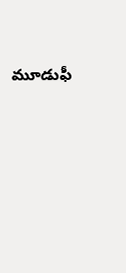మూడుఫీ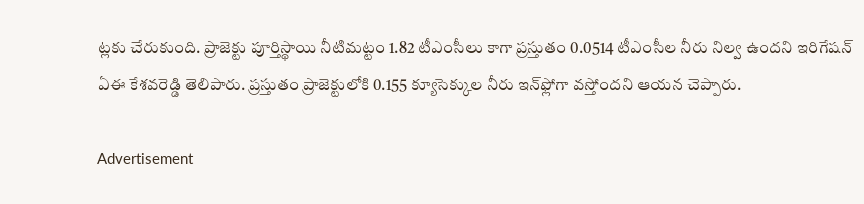ట్లకు చేరుకుంది. ప్రాజెక్టు పూర్తిస్థాయి నీటిమట్టం 1.82 టీఎంసీలు కాగా ప్రస్తుతం 0.0514 టీఎంసీల నీరు నిల్వ ఉందని ఇరిగేషన్‌ ఏఈ కేశవరెడ్డి తెలిపారు. ప్రస్తుతం ప్రాజెక్టులోకి 0.155 క్యూసెక్కుల నీరు ఇన్‌ఫ్లోగా వస్తోందని ఆయన చెప్పారు.

Advertisement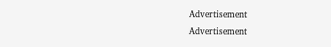Advertisement
Advertisement